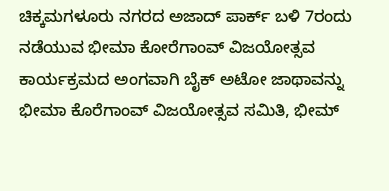ಚಿಕ್ಕಮಗಳೂರು ನಗರದ ಅಜಾದ್ ಪಾರ್ಕ್ ಬಳಿ 7ರಂದು ನಡೆಯುವ ಭೀಮಾ ಕೋರೆಗಾಂವ್ ವಿಜಯೋತ್ಸವ ಕಾರ್ಯಕ್ರಮದ ಅಂಗವಾಗಿ ಬೈಕ್ ಅಟೋ ಜಾಥಾವನ್ನು ಭೀಮಾ ಕೊರೆಗಾಂವ್ ವಿಜಯೋತ್ಸವ ಸಮಿತಿ, ಭೀಮ್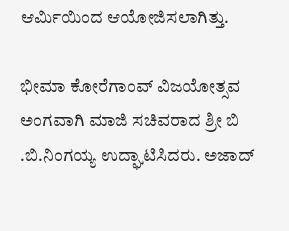ಆರ್ಮಿಯಿಂದ ಆಯೋಜಿಸಲಾಗಿತ್ತು.

ಭೀಮಾ ಕೋರೆಗಾಂವ್ ವಿಜಯೋತ್ಸವ ಅಂಗವಾಗಿ ಮಾಜಿ ಸಚಿವರಾದ ಶ್ರೀ ಬಿ .ಬಿ.ನಿಂಗಯ್ಯ ಉದ್ಘಾಟಿಸಿದರು. ಅಜಾದ್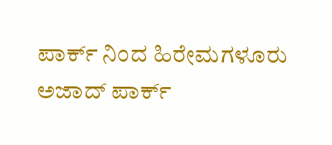ಪಾರ್ಕ್ ನಿಂದ ಹಿರೇಮಗಳೂರು ಅಜಾದ್ ಪಾರ್ಕ್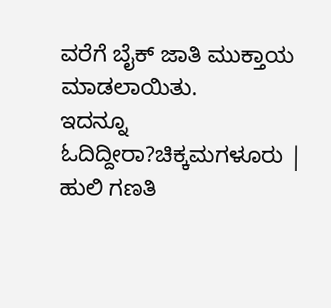ವರೆಗೆ ಬೈಕ್ ಜಾತಿ ಮುಕ್ತಾಯ ಮಾಡಲಾಯಿತು.
ಇದನ್ನೂ ಓದಿದ್ದೀರಾ?ಚಿಕ್ಕಮಗಳೂರು | ಹುಲಿ ಗಣತಿ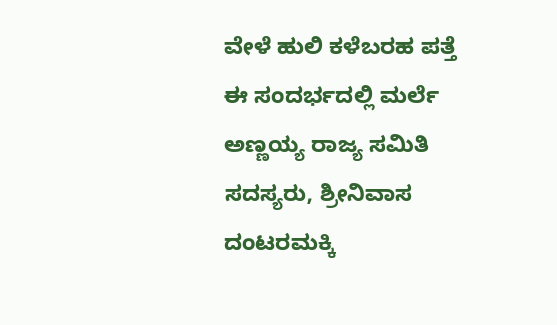ವೇಳೆ ಹುಲಿ ಕಳೆಬರಹ ಪತ್ತೆ
ಈ ಸಂದರ್ಭದಲ್ಲಿ ಮರ್ಲೆ ಅಣ್ಣಯ್ಯ ರಾಜ್ಯ ಸಮಿತಿ ಸದಸ್ಯರು, ಶ್ರೀನಿವಾಸ ದಂಟರಮಕ್ಕಿ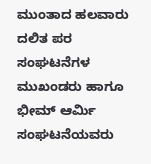ಮುಂತಾದ ಹಲವಾರು ದಲಿತ ಪರ ಸಂಘಟನೆಗಳ ಮುಖಂಡರು ಹಾಗೂ ಭೀಮ್ ಆರ್ಮಿ ಸಂಘಟನೆಯವರು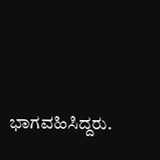ಭಾಗವಹಿಸಿದ್ದರು.